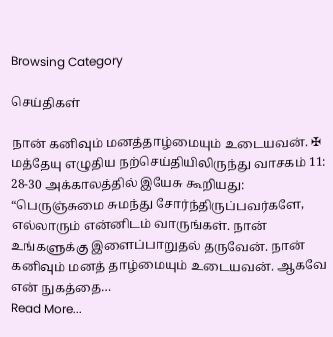Browsing Category

செய்திகள்

நான் கனிவும் மனத்தாழ்மையும் உடையவன். ✠ மத்தேயு எழுதிய நற்செய்தியிலிருந்து வாசகம் 11: 28-30 அக்காலத்தில் இயேசு கூறியது: “பெருஞ்சுமை சுமந்து சோர்ந்திருப்பவர்களே, எல்லாரும் என்னிடம் வாருங்கள். நான் உங்களுக்கு இளைப்பாறுதல் தருவேன். நான் கனிவும் மனத் தாழ்மையும் உடையவன். ஆகவே என் நுகத்தை…
Read More...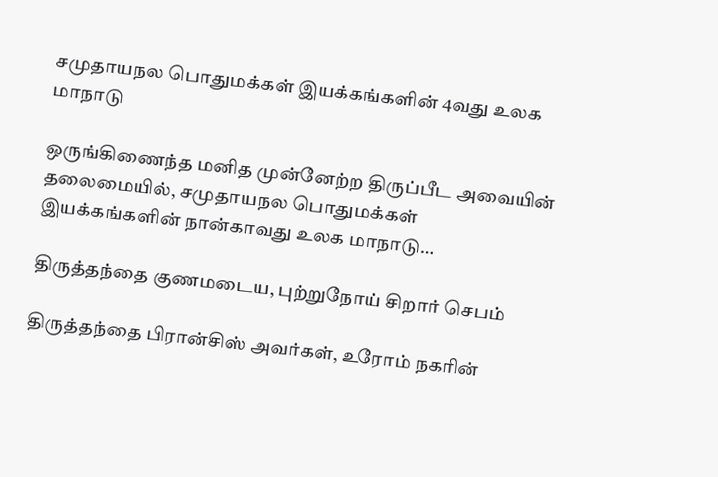சமுதாயநல பொதுமக்கள் இயக்கங்களின் 4வது உலக மாநாடு

ஒருங்கிணைந்த மனித முன்னேற்ற திருப்பீட அவையின் தலைமையில், சமுதாயநல பொதுமக்கள் இயக்கங்களின் நான்காவது உலக மாநாடு…

திருத்தந்தை குணமடைய, புற்றுநோய் சிறார் செபம்

திருத்தந்தை பிரான்சிஸ் அவர்கள், உரோம் நகரின்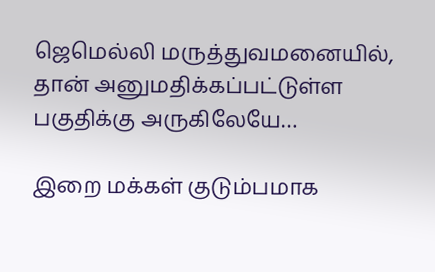ஜெமெல்லி மருத்துவமனையில், தான் அனுமதிக்கப்பட்டுள்ள பகுதிக்கு அருகிலேயே…

இறை மக்கள் குடும்பமாக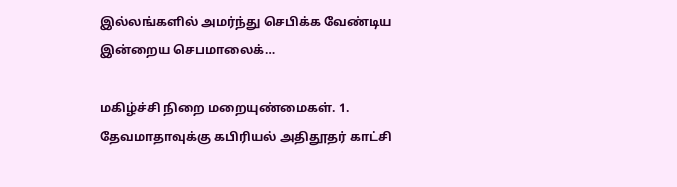இல்லங்களில் அமர்ந்து செபிக்க வேண்டிய இன்றைய செபமாலைக்…

மகிழ்ச்சி நிறை மறையுண்மைகள். 1. தேவமாதாவுக்கு கபிரியல் அதிதூதர் காட்சி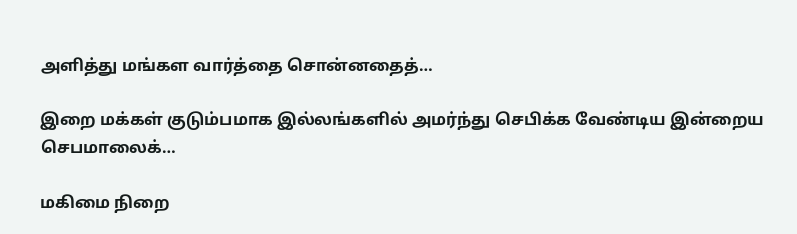அளித்து மங்கள வார்த்தை சொன்னதைத்…

இறை மக்கள் குடும்பமாக இல்லங்களில் அமர்ந்து செபிக்க வேண்டிய இன்றைய செபமாலைக்…

மகிமை நிறை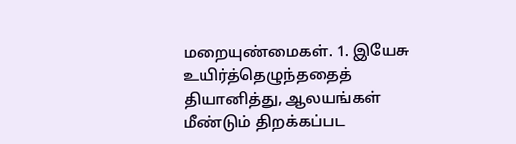மறையுண்மைகள். 1. இயேசு உயிர்த்தெழுந்ததைத் தியானித்து, ஆலயங்கள் மீண்டும் திறக்கப்பட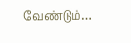வேண்டும்…